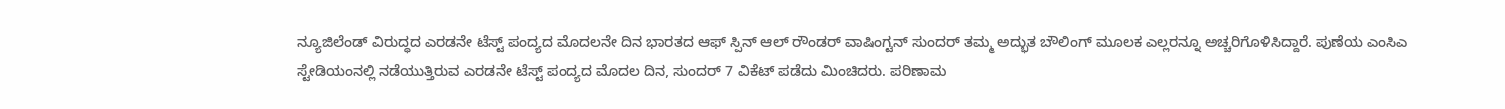ನ್ಯೂಜಿಲೆಂಡ್ ವಿರುದ್ಧದ ಎರಡನೇ ಟೆಸ್ಟ್ ಪಂದ್ಯದ ಮೊದಲನೇ ದಿನ ಭಾರತದ ಆಫ್ ಸ್ಪಿನ್ ಆಲ್ ರೌಂಡರ್ ವಾಷಿಂಗ್ಟನ್ ಸುಂದರ್ ತಮ್ಮ ಅದ್ಭುತ ಬೌಲಿಂಗ್ ಮೂಲಕ ಎಲ್ಲರನ್ನೂ ಅಚ್ಚರಿಗೊಳಿಸಿದ್ದಾರೆ. ಪುಣೆಯ ಎಂಸಿಎ ಸ್ಟೇಡಿಯಂನಲ್ಲಿ ನಡೆಯುತ್ತಿರುವ ಎರಡನೇ ಟೆಸ್ಟ್ ಪಂದ್ಯದ ಮೊದಲ ದಿನ, ಸುಂದರ್ 7 ವಿಕೆಟ್ ಪಡೆದು ಮಿಂಚಿದರು. ಪರಿಣಾಮ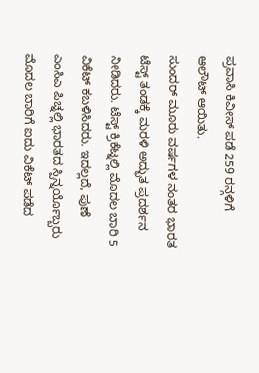ಪ್ರವಾಸಿ ಕಿವೀಸ್ ಪಡೆ 259 ರನ್ಗಳಿಗೆ ಆಲೌಟ್ ಆಯಿತು.
ಸುಂದರ್ ಮೂರು ವರ್ಷಗಳ ನಂತರ ಭಾರತ ಟೆಸ್ಟ್ ತಂಡಕ್ಕೆ ಮರಳಿ ಅದ್ಭುತ ಪ್ರದರ್ಶನ ನೀಡಿದರು. ಟೆಸ್ಟ್ ಕ್ರಿಕೆಟ್ನಲ್ಲಿ ಮೊದಲ ಬಾರಿ 5 ವಿಕೆಟ್ ಕಬಳಿಸಿದರು. ಇದಲ್ಲದೆ, ಪುಣೆ ಎಂಸಿಎ ಪಿಚ್ನಲ್ಲಿ ಭಾರತದ ಸ್ಪಿನ್ನರ್ಯೊಬ್ಬರು ಮೊದಲ ಬಾರಿಗೆ ಐದು ವಿಕೆಟ್ ಪಡೆದ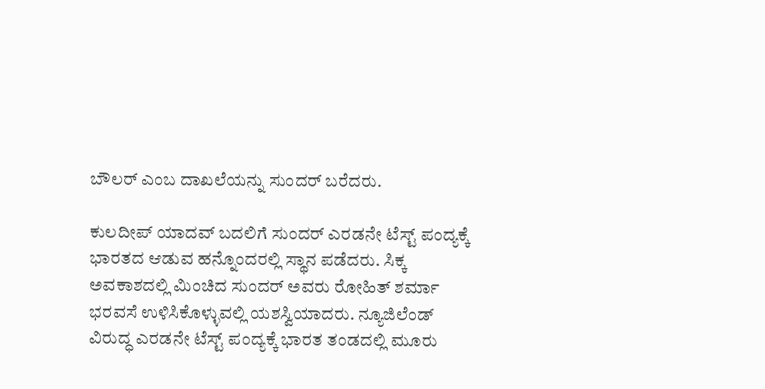ಬೌಲರ್ ಎಂಬ ದಾಖಲೆಯನ್ನು ಸುಂದರ್ ಬರೆದರು.

ಕುಲದೀಪ್ ಯಾದವ್ ಬದಲಿಗೆ ಸುಂದರ್ ಎರಡನೇ ಟೆಸ್ಟ್ ಪಂದ್ಯಕ್ಕೆ ಭಾರತದ ಆಡುವ ಹನ್ನೊಂದರಲ್ಲಿ ಸ್ಥಾನ ಪಡೆದರು. ಸಿಕ್ಕ ಅವಕಾಶದಲ್ಲಿ ಮಿಂಚಿದ ಸುಂದರ್ ಅವರು ರೋಹಿತ್ ಶರ್ಮಾ ಭರವಸೆ ಉಳಿಸಿಕೊಳ್ಳುವಲ್ಲಿ ಯಶಸ್ವಿಯಾದರು. ನ್ಯೂಜಿಲೆಂಡ್ ವಿರುದ್ಧ ಎರಡನೇ ಟೆಸ್ಟ್ ಪಂದ್ಯಕ್ಕೆ ಭಾರತ ತಂಡದಲ್ಲಿ ಮೂರು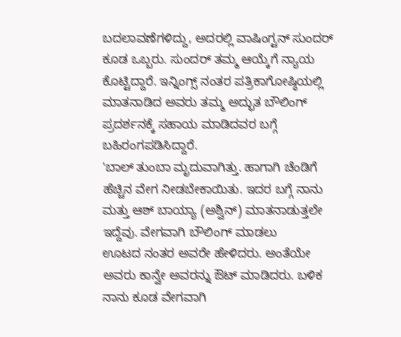ಬದಲಾವಣೆಗಳಿದ್ದು, ಅದರಲ್ಲಿ ವಾಷಿಂಗ್ಟನ್ ಸುಂದರ್ ಕೂಡ ಒಬ್ಬರು. ಸುಂದರ್ ತಮ್ಮ ಆಯ್ಕೆಗೆ ನ್ಯಾಯ ಕೊಟ್ಟಿದ್ದಾರೆ. ಇನ್ನಿಂಗ್ಸ್ ನಂತರ ಪತ್ರಿಕಾಗೋಷ್ಠಿಯಲ್ಲಿ ಮಾತನಾಡಿದ ಅವರು ತಮ್ಮ ಅದ್ಭುತ ಬೌಲಿಂಗ್ ಪ್ರದರ್ಶನಕ್ಕೆ ಸಹಾಯ ಮಾಡಿದವರ ಬಗ್ಗೆ ಬಹಿರಂಗಪಡಿಸಿದ್ದಾರೆ.
'ಬಾಲ್ ತುಂಬಾ ಮೃದುವಾಗಿತ್ತು. ಹಾಗಾಗಿ ಚೆಂಡಿಗೆ ಹೆಚ್ಚಿನ ವೇಗ ನೀಡಬೇಕಾಯಿತು. ಇದರ ಬಗ್ಗೆ ನಾನು ಮತ್ತು ಆಶ್ ಬಾಯ್ಯಾ (ಅಶ್ವಿನ್) ಮಾತನಾಡುತ್ತಲೇ ಇದ್ದೆವು. ವೇಗವಾಗಿ ಬೌಲಿಂಗ್ ಮಾಡಲು
ಊಟದ ನಂತರ ಅವರೇ ಹೇಳಿದರು. ಅಂತೆಯೇ ಅವರು ಕಾನ್ವೇ ಅವರನ್ನು ಔಟ್ ಮಾಡಿದರು. ಬಳಿಕ ನಾನು ಕೂಡ ವೇಗವಾಗಿ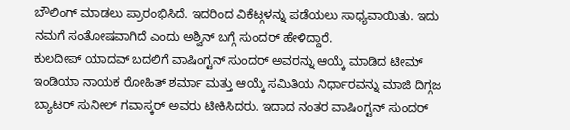ಬೌಲಿಂಗ್ ಮಾಡಲು ಪ್ರಾರಂಭಿಸಿದೆ. ಇದರಿಂದ ವಿಕೆಟ್ಗಳನ್ನು ಪಡೆಯಲು ಸಾಧ್ಯವಾಯಿತು. ಇದು ನಮಗೆ ಸಂತೋಷವಾಗಿದೆ ಎಂದು ಅಶ್ವಿನ್ ಬಗ್ಗೆ ಸುಂದರ್ ಹೇಳಿದ್ದಾರೆ.
ಕುಲದೀಪ್ ಯಾದವ್ ಬದಲಿಗೆ ವಾಷಿಂಗ್ಟನ್ ಸುಂದರ್ ಅವರನ್ನು ಆಯ್ಕೆ ಮಾಡಿದ ಟೀಮ್ ಇಂಡಿಯಾ ನಾಯಕ ರೋಹಿತ್ ಶರ್ಮಾ ಮತ್ತು ಆಯ್ಕೆ ಸಮಿತಿಯ ನಿರ್ಧಾರವನ್ನು ಮಾಜಿ ದಿಗ್ಗಜ ಬ್ಯಾಟರ್ ಸುನೀಲ್ ಗವಾಸ್ಕರ್ ಅವರು ಟೀಕಿಸಿದರು. ಇದಾದ ನಂತರ ವಾಷಿಂಗ್ಟನ್ ಸುಂದರ್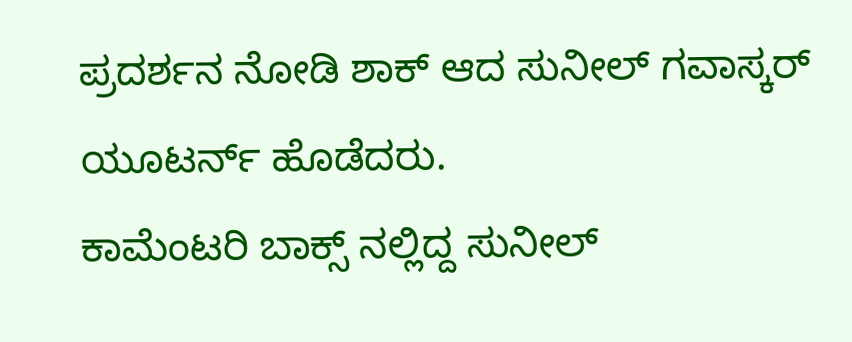ಪ್ರದರ್ಶನ ನೋಡಿ ಶಾಕ್ ಆದ ಸುನೀಲ್ ಗವಾಸ್ಕರ್ ಯೂಟರ್ನ್ ಹೊಡೆದರು.
ಕಾಮೆಂಟರಿ ಬಾಕ್ಸ್ ನಲ್ಲಿದ್ದ ಸುನೀಲ್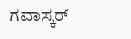ಗವಾಸ್ಕರ್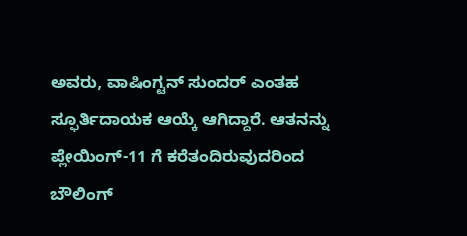ಅವರು, ವಾಷಿಂಗ್ಟನ್ ಸುಂದರ್ ಎಂತಹ ಸ್ಫೂರ್ತಿದಾಯಕ ಆಯ್ಕೆ ಆಗಿದ್ದಾರೆ. ಆತನನ್ನು ಪ್ಲೇಯಿಂಗ್-11 ಗೆ ಕರೆತಂದಿರುವುದರಿಂದ ಬೌಲಿಂಗ್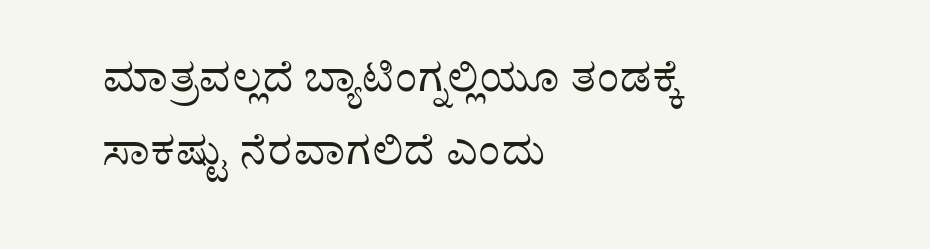ಮಾತ್ರವಲ್ಲದೆ ಬ್ಯಾಟಿಂಗ್ನಲ್ಲಿಯೂ ತಂಡಕ್ಕೆ ಸಾಕಷ್ಟು ನೆರವಾಗಲಿದೆ ಎಂದು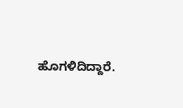ಹೊಗಳಿದಿದ್ದಾರೆ.